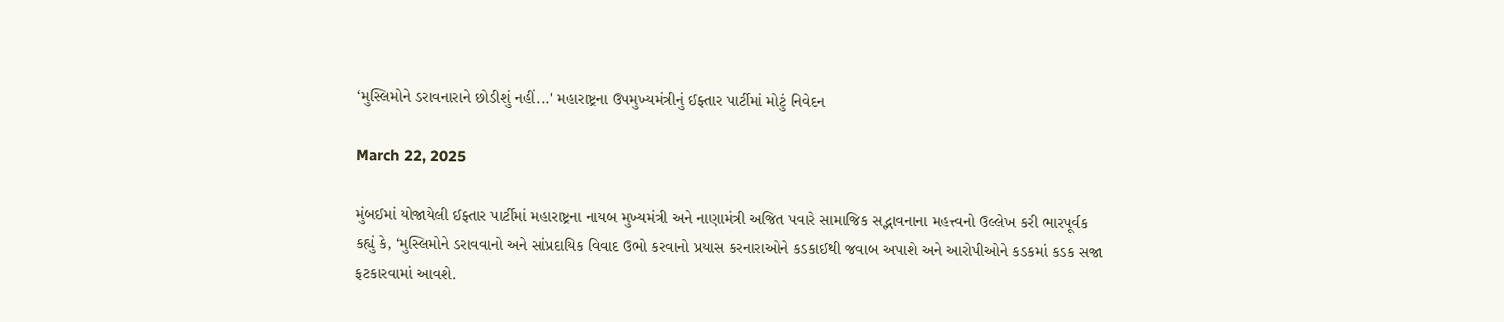‘મુસ્લિમોને ડરાવનારાને છોડીશું નહીં...' મહારાષ્ટ્રના ઉપમુખ્યમંત્રીનું ઈફ્તાર પાર્ટીમાં મોટું નિવેદન

March 22, 2025

મુંબઈમાં યોજાયેલી ઈફ્તાર પાર્ટીમાં મહારાષ્ટ્રના નાયબ મુખ્યમંત્રી અને નાણામંત્રી અજિત પવારે સામાજિક સદ્ભાવનાના મહત્ત્વનો ઉલ્લેખ કરી ભારપૂર્વક કહ્યું કે, ‘મુસ્લિમોને ડરાવવાનો અને સાંપ્રદાયિક વિવાદ ઉભો કરવાનો પ્રયાસ કરનારાઓને કડકાઈથી જવાબ અપાશે અને આરોપીઓને કડકમાં કડક સજા ફટકારવામાં આવશે.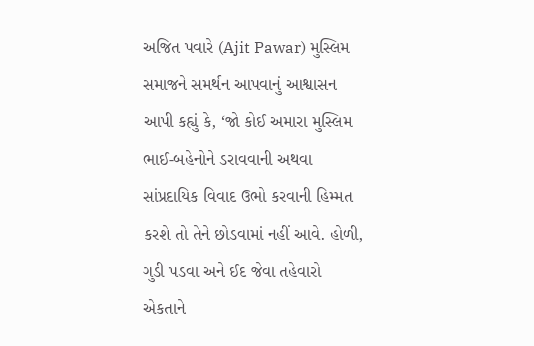અજિત પવારે (Ajit Pawar) મુસ્લિમ સમાજને સમર્થન આપવાનું આશ્વાસન આપી કહ્યું કે, ‘જો કોઈ અમારા મુસ્લિમ ભાઈ-બહેનોને ડરાવવાની અથવા સાંપ્રદાયિક વિવાદ ઉભો કરવાની હિમ્મત કરશે તો તેને છોડવામાં નહીં આવે. હોળી, ગુડી પડવા અને ઈદ જેવા તહેવારો એકતાને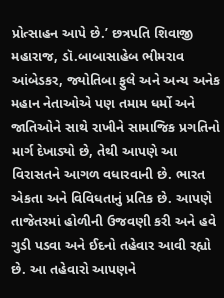પ્રોત્સાહન આપે છે.’ છત્રપતિ શિવાજી મહારાજ, ડૉ.બાબાસાહેબ ભીમરાવ આંબેડકર, જ્યોતિબા ફુલે અને અન્ય અનેક મહાન નેતાઓએ પણ તમામ ધર્મો અને જાતિઓને સાથે રાખીને સામાજિક પ્રગતિનો માર્ગ દેખાડ્યો છે, તેથી આપણે આ વિરાસતને આગળ વધારવાની છે. ભારત એકતા અને વિવિધતાનું પ્રતિક છે. આપણે તાજેતરમાં હોળીની ઉજવણી કરી અને હવે ગુડી પડવા અને ઈદનો તહેવાર આવી રહ્યો છે. આ તહેવારો આપણને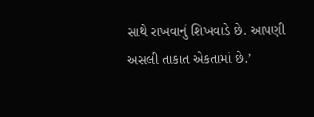સાથે રાખવાનું શિખવાડે છે. આપણી અસલી તાકાત એકતામાં છે.’